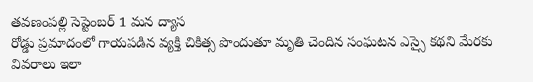తవణంపల్లి సెప్టెంబర్ 1 మన ద్యాస
రోడ్డు ప్రమాదంలో గాయపడిన వ్యక్తి చికిత్స పొందుతూ మృతి చెందిన సంఘటన ఎస్సై కథని మేరకు వివరాలు ఇలా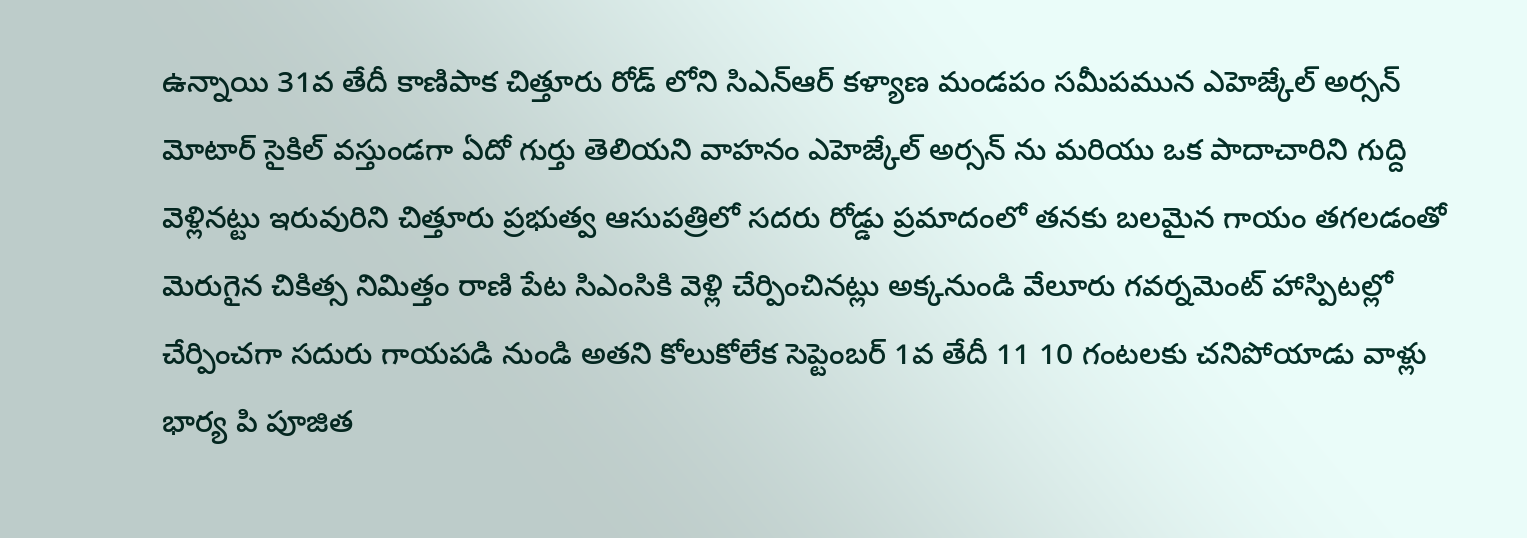ఉన్నాయి 31వ తేదీ కాణిపాక చిత్తూరు రోడ్ లోని సిఎన్ఆర్ కళ్యాణ మండపం సమీపమున ఎహెజ్కేల్ అర్సన్ మోటార్ సైకిల్ వస్తుండగా ఏదో గుర్తు తెలియని వాహనం ఎహెజ్కేల్ అర్సన్ ను మరియు ఒక పాదాచారిని గుద్ది వెళ్లినట్టు ఇరువురిని చిత్తూరు ప్రభుత్వ ఆసుపత్రిలో సదరు రోడ్డు ప్రమాదంలో తనకు బలమైన గాయం తగలడంతో మెరుగైన చికిత్స నిమిత్తం రాణి పేట సిఎంసికి వెళ్లి చేర్పించినట్లు అక్కనుండి వేలూరు గవర్నమెంట్ హాస్పిటల్లో చేర్పించగా సదురు గాయపడి నుండి అతని కోలుకోలేక సెప్టెంబర్ 1వ తేదీ 11 10 గంటలకు చనిపోయాడు వాళ్లు భార్య పి పూజిత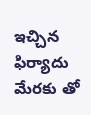ఇచ్చిన ఫిర్యాదు మేరకు తో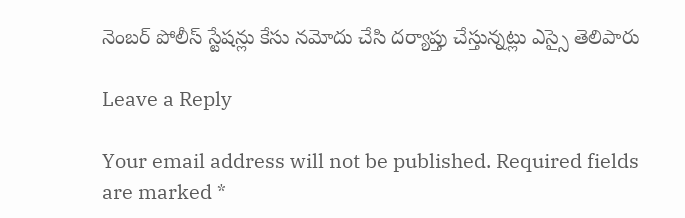నెంబర్ పోలీస్ స్టేషన్లు కేసు నమోదు చేసి దర్యాప్తు చేస్తున్నట్లు ఎస్సై తెలిపారు

Leave a Reply

Your email address will not be published. Required fields are marked *